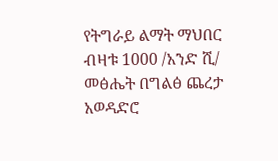የትግራይ ልማት ማህበር ብዛቱ 1000 /አንድ ሺ/ መፅሔት በግልፅ ጨረታ አወዳድሮ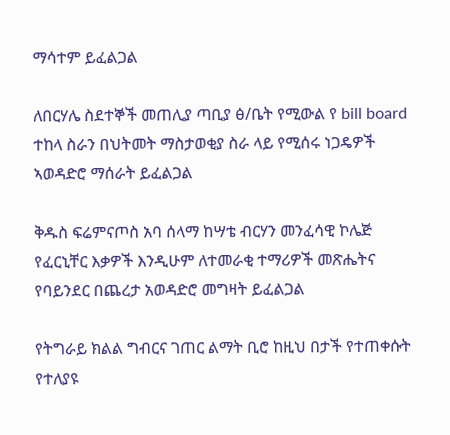ማሳተም ይፈልጋል

ለበርሃሌ ስደተኞች መጠሊያ ጣቢያ ፅ/ቤት የሚውል የ bill board ተከላ ስራን በህትመት ማስታወቂያ ስራ ላይ የሚሰሩ ነጋዴዎች ኣወዳድሮ ማሰራት ይፈልጋል

ቅዱስ ፍሬምናጦስ አባ ሰላማ ከሣቴ ብርሃን መንፈሳዊ ኮሌጅ የፈርኒቸር እቃዎች እንዲሁም ለተመራቂ ተማሪዎች መጽሔትና የባይንደር በጨረታ አወዳድሮ መግዛት ይፈልጋል

የትግራይ ክልል ግብርና ገጠር ልማት ቢሮ ከዚህ በታች የተጠቀሱት የተለያዩ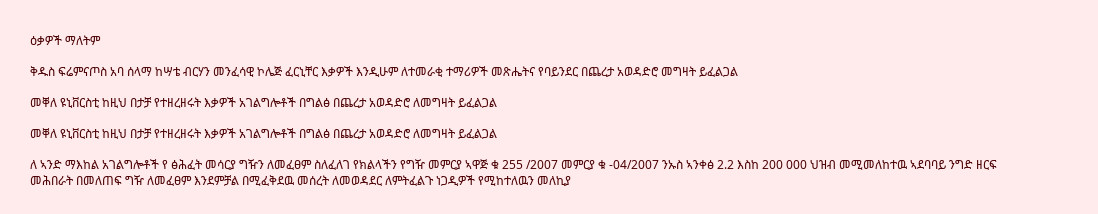ዕቃዎች ማለትም

ቅዱስ ፍሬምናጦስ አባ ሰላማ ከሣቴ ብርሃን መንፈሳዊ ኮሌጅ ፈርኒቸር እቃዎች እንዲሁም ለተመራቂ ተማሪዎች መጽሔትና የባይንደር በጨረታ አወዳድሮ መግዛት ይፈልጋል

መቐለ ዩኒቨርስቲ ከዚህ በታቻ የተዘረዘሩት እቃዎች አገልግሎቶች በግልፅ በጨረታ አወዳድሮ ለመግዛት ይፈልጋል

መቐለ ዩኒቨርስቲ ከዚህ በታቻ የተዘረዘሩት እቃዎች አገልግሎቶች በግልፅ በጨረታ አወዳድሮ ለመግዛት ይፈልጋል

ለ ኣንድ ማእከል አገልግሎቶች የ ፅሕፈት መሳርያ ግዥን ለመፈፀም ስለፈለገ የክልላችን የግዥ መምርያ ኣዋጅ ቁ 255 /2007 መምርያ ቁ -04/2007 ንኡስ ኣንቀፅ 2.2 እስከ 200 000 ህዝብ መሚመለከተዉ ኣደባባይ ንግድ ዘርፍ መሕበራት በመለጠፍ ግዥ ለመፈፀም እንደምቻል በሚፈቅደዉ መሰረት ለመወዳደር ለምትፈልጉ ነጋዲዎች የሚከተለዉን መለኪያ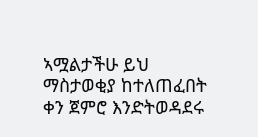ኣሟልታችሁ ይህ ማስታወቂያ ከተለጠፈበት ቀን ጀምሮ እንድትወዳደሩ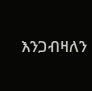እንጋብዛለን